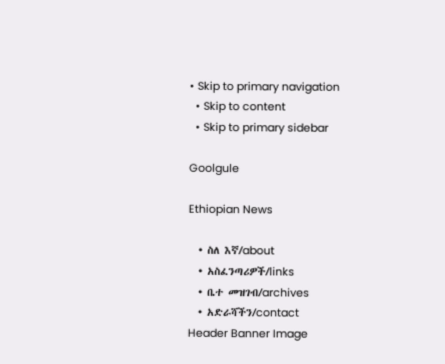• Skip to primary navigation
  • Skip to content
  • Skip to primary sidebar

Goolgule

Ethiopian News

  • ስለ እኛ/about
  • አስፈንጣሪዎች/links
  • ቤተ መዝገብ/archives
  • አድራሻችን/contact
Header Banner Image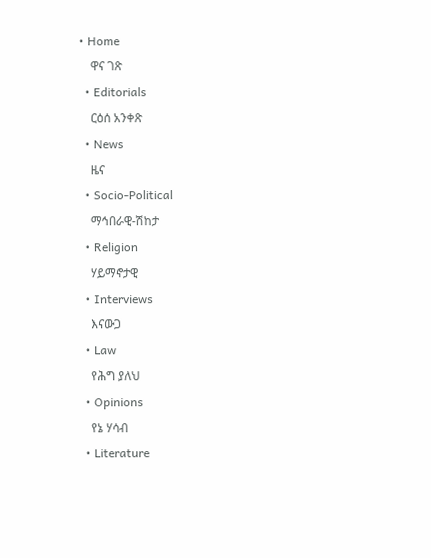• Home
    ዋና ገጽ
  • Editorials
    ርዕሰ አንቀጽ
  • News
    ዜና
  • Socio-Political
    ማኅበራዊ-ሽከታ
  • Religion
    ሃይማኖታዊ
  • Interviews
    እናውጋ
  • Law
    የሕግ ያለህ
  • Opinions
    የኔ ሃሳብ
  • Literature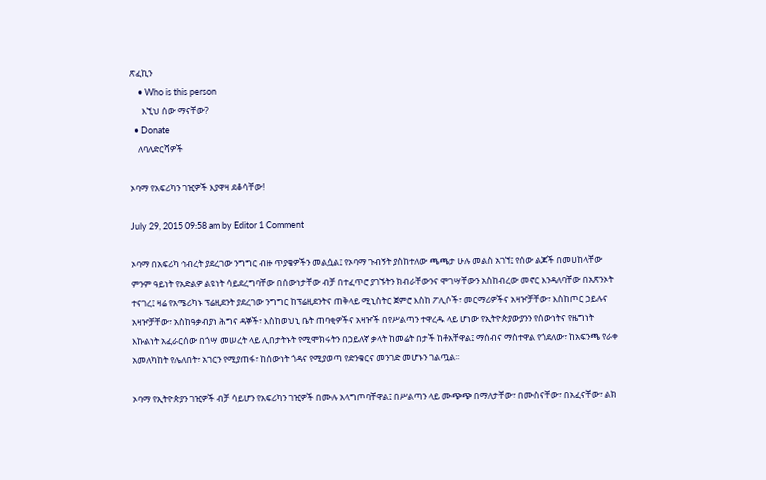ጽፈኪን
    • Who is this person
      እኚህ ሰው ማናቸው?
  • Donate
    ለባለድርሻዎች

ኦባማ የአፍሪካን ገዢዎች እያዋዛ ደቆሳቸው!

July 29, 2015 09:58 am by Editor 1 Comment

ኦባማ በአፍሪካ ኅብረት ያደረገው ንግግር ብዙ ጥያቄዎችን መልሷል፤ የኦባማ ጉብኝት ያስከተለው ጫጫታ ሁሉ መልስ አገኘ፤ የሰው ልጆች በመሀከላቸው ምንም ዓይነት የአድልዎ ልዩነት ሳይደረግባቸው በሰውነታቸው ብቻ በተፈጥሮ ያገኙትን ክብራቸውንና ሞገሣቸውን አስከብረው መኖር እንዳለባቸው በአጽንኦት ተናገረ፤ ዛሬ የአሜሪካኑ ፕሬዚደንት ያደረገው ንግግር ከፕሬዚደንትና ጠቅላይ ሚኒስትር ጀምሮ እስከ ፖሊሶች፣ መርማሪዎችና አዛዦቻቸው፣ እስከጦር ኃይሉና አዛዦቻቸው፣ አስከዓቃብያነ ሕግና ዳኞች፣ እስከወህኒ ቤት ጠባቂዎችና አዛዦች በየሥልጣን ተዋረዱ ላይ ሆነው የኢትዮጵያውያንን የሰውነትና የዜግነት እኩልነት አፈራርሰው በጎሣ መሠረት ላይ ሊበታትኑት የሚሞክሩትን በኃይለኛ ቃላት ከመሬት በታች ከቶአቸዋል፤ ማሰብና ማስተዋል የጎደለው፣ ከአፍንጫ የራቀ አመለካከት የሌለበት፣ አገርን የሚያጠፋ፣ ከሰውነት ጎዳና የሚያወጣ የድንቁርና መንገድ መሆኑን ገልጧል፡፡

ኦባማ የኢትዮጵያን ገዢዎች ብቻ ሳይሆን የአፍሪካን ገዢዎች በሙሉ አላግጦባቸዋል፤ በሥልጣን ላይ ሙጭጭ በማለታቸው፣ በሙስናቸው፣ በአፈናቸው፣ ልክ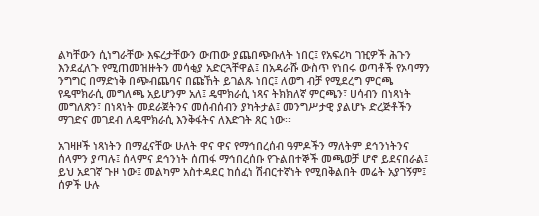ልካቸውን ሲነግራቸው እፍረታቸውን ውጠው ያጨበጭቡለት ነበር፤ የአፍሪካ ገዢዎች ሕጉን እንደፈለጉ የሚጠመዝዙትን መሳቂያ አድርጓቸዋል፤ በአዳራሹ ውስጥ የነበሩ ወጣቶች የኦባማን ንግግር በማድነቅ በጭብጨባና በጩኸት ይገልጹ ነበር፤ ለወግ ብቻ የሚደረግ ምርጫ የዴሞክራሲ መግለጫ አይሆንም አለ፤ ዴሞክራሲ ነጻና ትክክለኛ ምርጫን፣ ሀሳብን በነጻነት መግለጽን፣ በነጻነት መደራጀትንና መሰብሰብን ያካትታል፤ መንግሥታዊ ያልሆኑ ድረጅቶችን ማገድና መገደብ ለዴሞክራሲ እንቅፋትና ለእድገት ጸር ነው፡፡

አገዛዞች ነጻነትን በማፈናቸው ሁለት ዋና ዋና የማኅበረሰብ ዓምዶችን ማለትም ደኅንነትንና ሰላምን ያጣሉ፤ ሰላምና ደኅንነት ሰጠፋ ማኅበረሰቡ የጉልበተኞች መጫወቻ ሆኖ ይደናበራል፤ ይህ አደገኛ ጉዞ ነው፤ መልካም አስተዳደር ከሰፈነ ሽብርተኛነት የሚበቅልበት መሬት አያገኝም፤ ሰዎች ሁሉ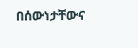በሰውነታቸውና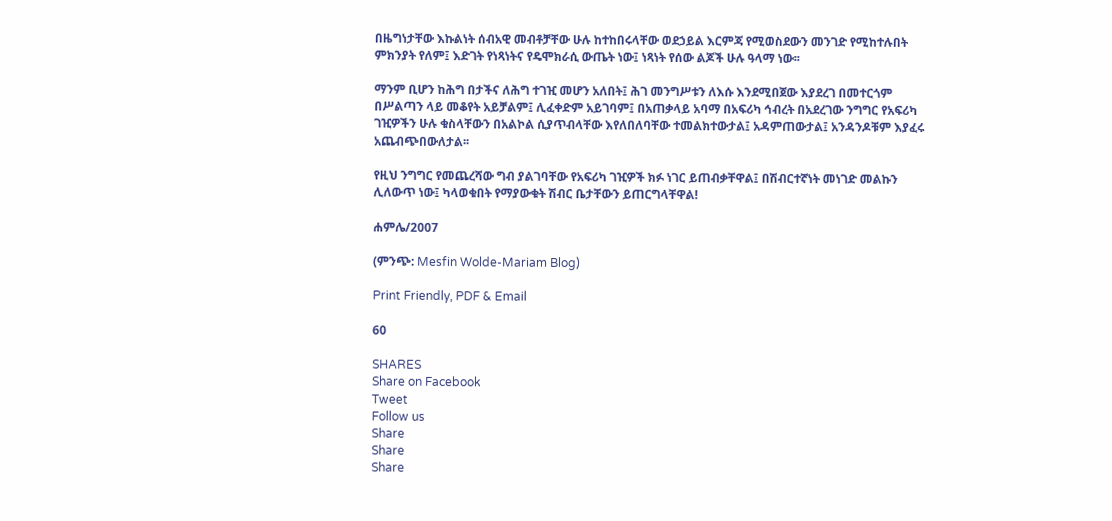በዜግነታቸው እኩልነት ሰብአዊ መብቶቻቸው ሁሉ ከተከበሩላቸው ወደኃይል እርምጃ የሚወስደውን መንገድ የሚከተሉበት ምክንያት የለም፤ እድገት የነጻነትና የዴሞክራሲ ውጤት ነው፤ ነጻነት የሰው ልጆች ሁሉ ዓላማ ነው፡፡

ማንም ቢሆን ከሕግ በታችና ለሕግ ተገዢ መሆን አለበት፤ ሕገ መንግሥቱን ለእሱ እንደሚበጀው እያደረገ በመተርጎም በሥልጣን ላይ መቆየት አይቻልም፤ ሊፈቀድም አይገባም፤ በአጠቃላይ አባማ በአፍሪካ ኅብረት በአደረገው ንግግር የአፍሪካ ገዢዎችን ሁሉ ቁስላቸውን በአልኮል ሲያጥብላቸው እየለበለባቸው ተመልክተውታል፤ አዳምጠውታል፤ አንዳንዶቹም እያፈሩ አጨብጭበውለታል፡፡

የዚህ ንግግር የመጨረሻው ግብ ያልገባቸው የአፍሪካ ገዢዎች ክፉ ነገር ይጠብቃቸዋል፤ በሽብርተኛነት መነገድ መልኩን ሊለውጥ ነው፤ ካላወቁበት የማያውቁት ሽብር ቤታቸውን ይጠርግላቸዋል!

ሐምሌ/2007

(ምንጭ: Mesfin Wolde-Mariam Blog)

Print Friendly, PDF & Email

60

SHARES
Share on Facebook
Tweet
Follow us
Share
Share
Share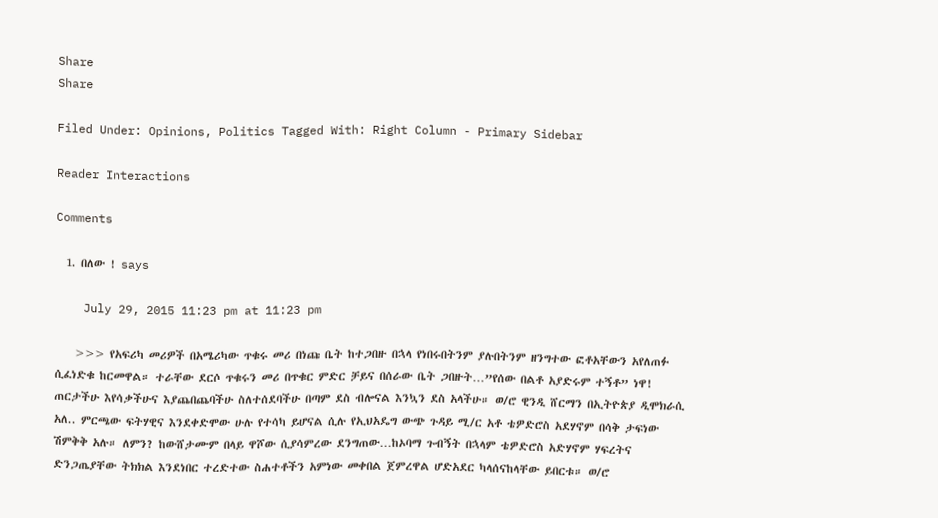Share
Share

Filed Under: Opinions, Politics Tagged With: Right Column - Primary Sidebar

Reader Interactions

Comments

  1. በለው ! says

    July 29, 2015 11:23 pm at 11:23 pm

    >>> የአፍሪካ መሪዎች በአሜሪካው ጥቁሩ መሪ በነጩ ቤት ከተጋበዙ በኋላ የነበሩበትንም ያሉበትንም ዘንግተው ፎቶአቸውን አየለጠፉ ሲፈነድቁ ከርመዋል። ተራቸው ደርሶ ጥቁሩን መሪ በጥቁር ምድር ቻይና በሰራው ቤት ጋበዙት…”የሰው በልቶ አያድሩም ተኝቶ” ነዋ! ጠርታችሁ እየሳቃችሁና እያጨበጨባችሁ ስለተሰደባችሁ በጣም ደስ ብሎናል እንኳን ደስ አላችሁ። ወ/ሮ ዊንዲ ሸርማን በኢትዮጵያ ዲሞክራሲ አለ.. ምርጫው ፍትሃዊና እንደቀድሞው ሁሉ የተሳካ ይሆናል ሲሉ የኢህአዴግ ውጭ ጉዳይ ሚ/ር አቶ ቴዎድሮስ አደሃኖም በሳቅ ታፍነው ሽምቅቅ አሉ። ለምን? ከውሸታሙም በላይ ዋሾው ሲያሳምረው ደንግጠው…ከኦባማ ጉብኝት በኋላም ቴዎድሮስ አድሃኖም ሃፍረትና ድንጋጤያቸው ትክክል እንደነበር ተረድተው ስሐተቶችን አምነው መቀበል ጀምረዋል ሆድአደር ካላሰናከላቸው ይበርቱ። ወ/ሮ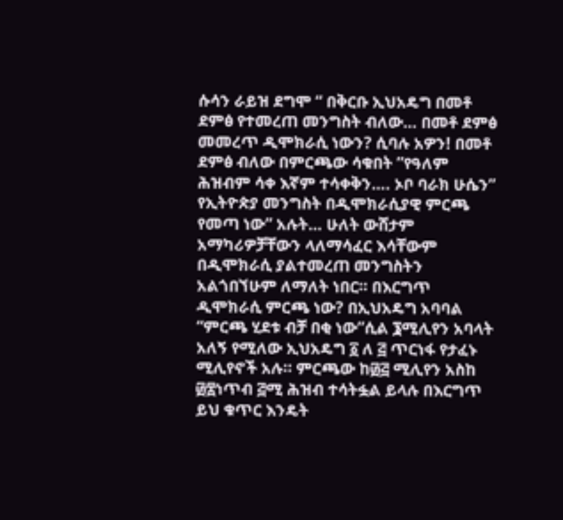ሱሳን ራይዝ ደግሞ “ በቅርቡ ኢህአዴግ በመቶ ደምፅ የተመረጠ መንግስት ብለው… በመቶ ደምፅ መመረጥ ዲሞክራሲ ነውን? ሲባሉ አዎን! በመቶ ደምፅ ብለው በምርጫው ሳቁበት ”የዓለም ሕዝብም ሳቀ እኛም ተሳቀቅን…. ኦቦ ባራክ ሁሴን” የኢትዮጵያ መንግስት በዲሞክራሲያዊ ምርጫ የመጣ ነው” አሉት… ሁለት ውሸታም አማካሪዎቻቸውን ላለማሳፈር እሳቸውም በዲሞክራሲ ያልተመረጠ መንግስትን አልጎበኘሁም ለማለት ነበር። በእርግጥ ዲሞክራሲ ምርጫ ነው? በኢህአዴግ አባባል “ምርጫ ሂደቱ ብቻ በቂ ነው”ሲል ፮ሚሊየን አባላት አለኝ የሚለው ኢህአዴግ ፩ ለ ፭ ጥርነፋ የታፈኑ ሚሊየኖች አሉ። ምርጫው ከ፴፭ ሚሊየን አስከ ፴፰ነጥብ ፭ሚ ሕዝብ ተሳትፏል ይላሉ በእርግጥ ይህ ቁጥር እንዴት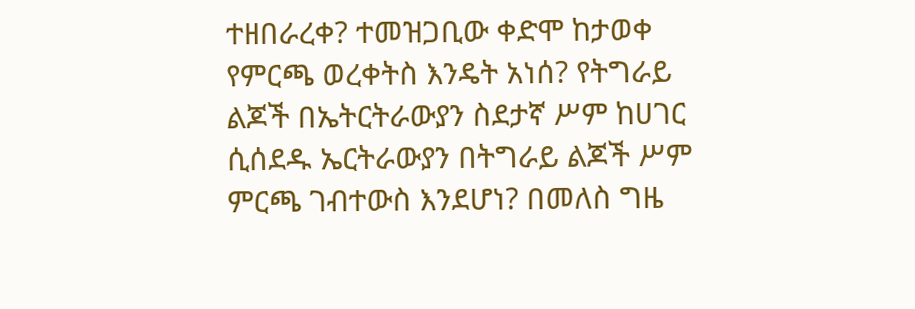ተዘበራረቀ? ተመዝጋቢው ቀድሞ ከታወቀ የምርጫ ወረቀትስ እንዴት አነሰ? የትግራይ ልጆች በኤትርትራውያን ስደታኛ ሥም ከሀገር ሲሰደዱ ኤርትራውያን በትግራይ ልጆች ሥም ምርጫ ገብተውስ እንደሆነ? በመለስ ግዜ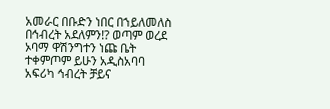አመራር በቡድን ነበር በኀይለመለስ በኅብረት አደለምን!? ወጣም ወረደ ኦባማ ዋሽንግተን ነጩ ቤት ተቀምጦም ይሁን አዲስአባባ አፍሪካ ኅብረት ቻይና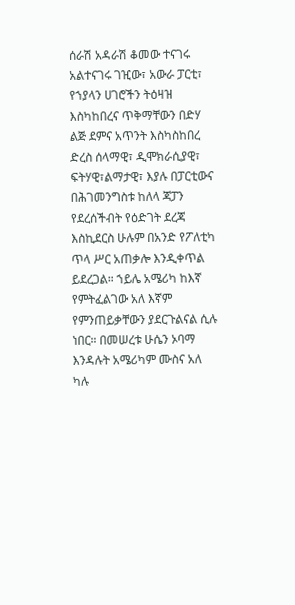ሰራሽ አዳራሽ ቆመው ተናገሩ አልተናገሩ ገዢው፣ አውራ ፓርቲ፣ የኀያላን ሀገሮችን ትዕዛዝ እስካከበረና ጥቅማቸውን በድሃ ልጅ ደምና አጥንት እስካስከበረ ድረስ ሰላማዊ፣ ዲሞክራሲያዊ፣ ፍትሃዊ፣ልማታዊ፣ እያሉ በፓርቲውና በሕገመንግስቱ ከለላ ጃፓን የደረሰችብት የዕድገት ደረጃ እስኪደርስ ሁሉም በአንድ የፖለቲካ ጥላ ሥር አጠቃሎ እንዲቀጥል ይደረጋል። ኀይሌ አሜሪካ ከእኛ የምትፈልገው አለ እኛም የምንጠይቃቸውን ያደርጉልናል ሲሉ ነበር። በመሠረቱ ሁሴን ኦባማ እንዳሉት አሜሪካም ሙስና አለ ካሉ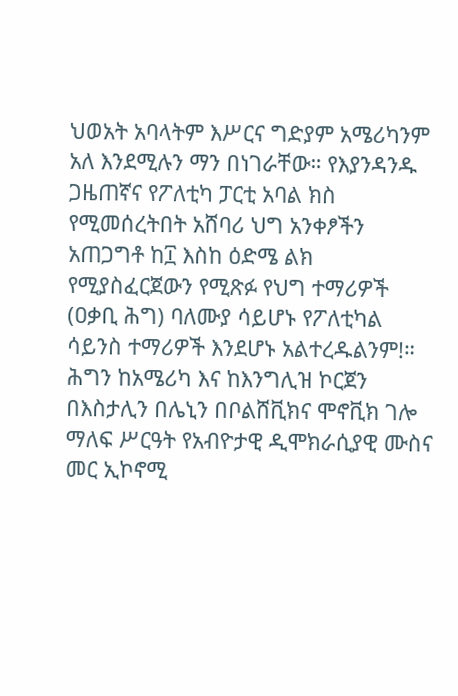ህወአት አባላትም እሥርና ግድያም አሜሪካንም አለ እንደሚሉን ማን በነገራቸው። የእያንዳንዱ ጋዜጠኛና የፖለቲካ ፓርቲ አባል ክስ የሚመሰረትበት አሸባሪ ህግ አንቀፆችን አጠጋግቶ ከ፲ እስከ ዕድሜ ልክ የሚያስፈርጀውን የሚጽፉ የህግ ተማሪዎች (ዐቃቢ ሕግ) ባለሙያ ሳይሆኑ የፖለቲካል ሳይንስ ተማሪዎች እንደሆኑ አልተረዱልንም!። ሕግን ከአሜሪካ እና ከእንግሊዝ ኮርጀን በእስታሊን በሌኒን በቦልሸቪክና ሞኖቪክ ገሎ ማለፍ ሥርዓት የአብዮታዊ ዲሞክራሲያዊ ሙስና መር ኢኮኖሚ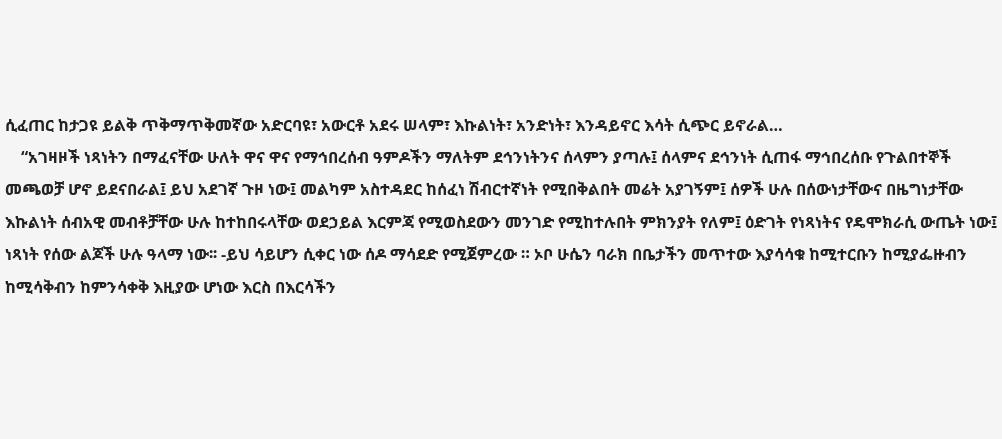ሲፈጠር ከታጋዩ ይልቅ ጥቅማጥቅመኛው አድርባዩ፣ አውርቶ አደሩ ሠላም፣ እኩልነት፣ አንድነት፣ እንዳይኖር እሳት ሲጭር ይኖራል…
    “አገዛዞች ነጻነትን በማፈናቸው ሁለት ዋና ዋና የማኅበረሰብ ዓምዶችን ማለትም ደኅንነትንና ሰላምን ያጣሉ፤ ሰላምና ደኅንነት ሲጠፋ ማኅበረሰቡ የጉልበተኞች መጫወቻ ሆኖ ይደናበራል፤ ይህ አደገኛ ጉዞ ነው፤ መልካም አስተዳደር ከሰፈነ ሽብርተኛነት የሚበቅልበት መሬት አያገኝም፤ ሰዎች ሁሉ በሰውነታቸውና በዜግነታቸው እኩልነት ሰብአዊ መብቶቻቸው ሁሉ ከተከበሩላቸው ወደኃይል እርምጃ የሚወስደውን መንገድ የሚከተሉበት ምክንያት የለም፤ ዕድገት የነጻነትና የዴሞክራሲ ውጤት ነው፤ ነጻነት የሰው ልጆች ሁሉ ዓላማ ነው፡፡ -ይህ ሳይሆን ሲቀር ነው ሰዶ ማሳደድ የሚጀምረው ። ኦቦ ሁሴን ባራክ በቤታችን መጥተው እያሳሳቁ ከሚተርቡን ከሚያፌዙብን ከሚሳቅብን ከምንሳቀቅ እዚያው ሆነው እርስ በእርሳችን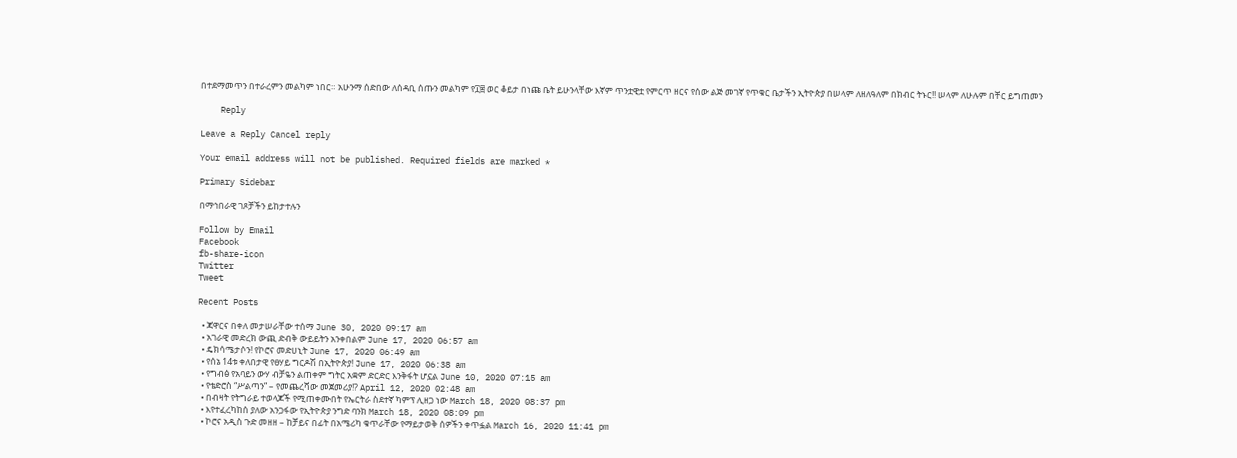በተደማመጥን በተራረምን መልካም ነበር። አሁንማ ሰድበው ለሰዳቢ ሰጡን መልካም የ፲፰ ወር ቆይታ በነጩ ቤት ይሁንላቸው እኛም ጥንቷዊቷ የምርጥ ዘርና የሰው ልጅ መገኛ የጥቁር ቤታችን ኢትዮጵያ በሠላም ለዘለዓለም በክብር ትኑር!! ሠላም ለሁሉም በቸር ይግጠመን

    Reply

Leave a Reply Cancel reply

Your email address will not be published. Required fields are marked *

Primary Sidebar

በማኅበራዊ ገጾቻችን ይከታተሉን

Follow by Email
Facebook
fb-share-icon
Twitter
Tweet

Recent Posts

  • ጃዋርና በቀለ መታሠራቸው ተሰማ June 30, 2020 09:17 am
  • አገራዊ መድረክ ውጪ ድብቅ ውይይትን አንቀበልም June 17, 2020 06:57 am
  • ዴክሳሜታሶን! የኮሮና መድሀኒት June 17, 2020 06:49 am
  • የሰኔ 14ቱ ቀለበታዊ የፀሃይ ግርዶሽ በኢትዮጵያ! June 17, 2020 06:38 am
  • የግብፅ የአባይን ውሃ ብቻዬን ልጠቀም ግትር አቋም ድርድር እንቅፋት ሆኗል June 10, 2020 07:15 am
  • የቴድሮስ “ሥልጣን” – የመጨረሻው መጀመሪያ!? April 12, 2020 02:48 am
  • በብዛት የትግራይ ተወላጆች የሚጠቀሙበት የኤርትራ ስደተኛ ካምፕ ሊዘጋ ነው March 18, 2020 08:37 pm
  • እየተፈረካከሰ ያለው አንጋፋው የኢትዮጵያ ንግድ ባንክ March 18, 2020 08:09 pm
  • ኮሮና አዲስ ጉድ መዘዘ – ከቻይና በፊት በአሜሪካ ቁጥራቸው የማይታወቅ ሰዎችን ቀጥፏል March 16, 2020 11:41 pm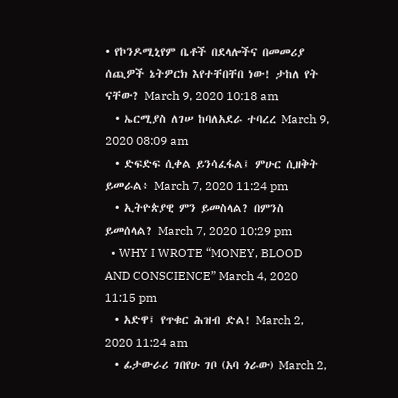• የኮንዶሚኒየም ቤቶች በደላሎችና በመመሪያ ሰጪዎች ኔትዎርክ እየተቸበቸበ ነው! ታከለ የት ናቸው? March 9, 2020 10:18 am
  • ኤርሚያስ ለገሠ ከባለአደራ ተባረረ March 9, 2020 08:09 am
  • ድፍድፍ ሲቀል ይንሳፈፋል፤ ምሁር ሲዘቅት ይመራል፥ March 7, 2020 11:24 pm
  • ኢትዮጵያዊ ምን ይመስላል? በምንስ ይመሰላል? March 7, 2020 10:29 pm
  • WHY I WROTE “MONEY, BLOOD AND CONSCIENCE” March 4, 2020 11:15 pm
  • አድዋ፤ የጥቁር ሕዝብ ድል! March 2, 2020 11:24 am
  • ፊታውራሪ ገበየሁ ገቦ (አባ ጎራው) March 2,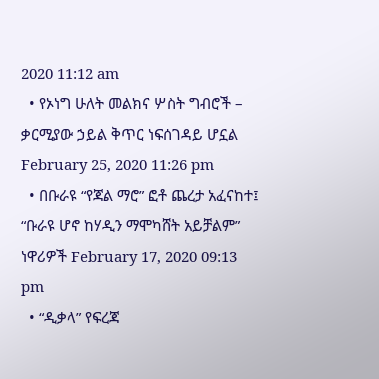2020 11:12 am
  • የኦነግ ሁለት መልክና ሦስት ግብሮች – ቃርሚያው ኃይል ቅጥር ነፍሰገዳይ ሆኗል February 25, 2020 11:26 pm
  • በቡራዩ “የጃል ማሮ” ፎቶ ጨረታ አፈናከተ፤ “ቡራዩ ሆኖ ከሃዲን ማሞካሸት አይቻልም” ነዋሪዎች February 17, 2020 09:13 pm
  • “ዲቃላ” የፍረጃ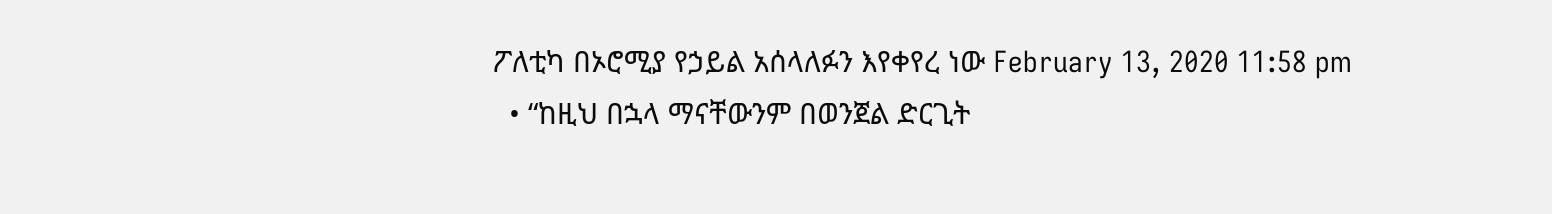ፖለቲካ በኦሮሚያ የኃይል አሰላለፉን እየቀየረ ነው February 13, 2020 11:58 pm
  • “ከዚህ በኋላ ማናቸውንም በወንጀል ድርጊት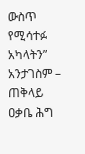ውስጥ የሚሳተፉ አካላትን” አንታገስም – ጠቅላይ ዐቃቤ ሕግ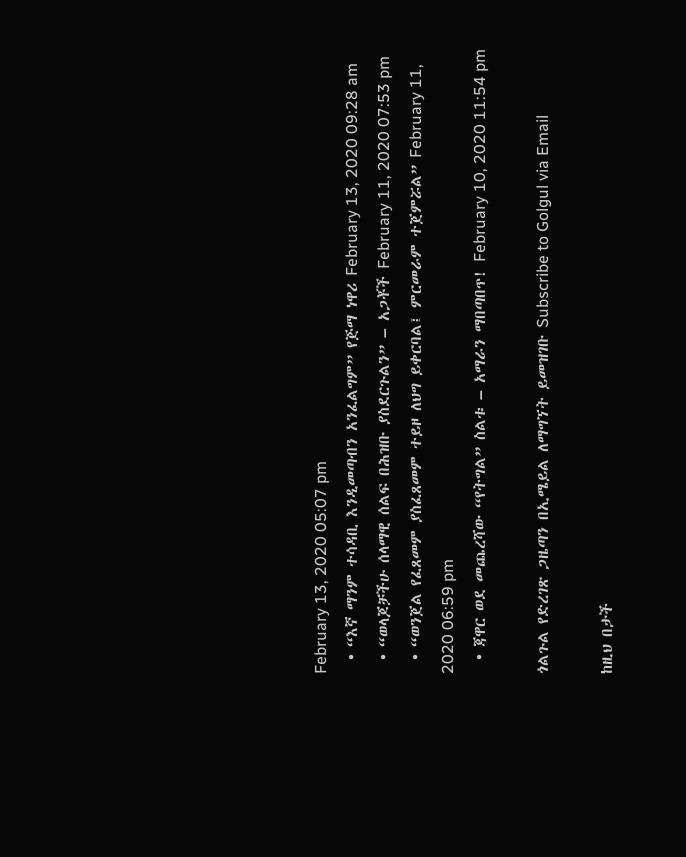February 13, 2020 05:07 pm
  • “እኛ ማንም ተሳዳቢ እንዲመጣብን አንፈልግም” የጅማ ነዋሪ February 13, 2020 09:28 am
  • “ወላጆቻችሁ ሰላማዊ ሰልፍ በሕዝቡ ያስደርጉልን” – አጋቾች February 11, 2020 07:53 pm
  • “ወንጀል የፈጸመም ያስፈጸመም ተይዞ ለህግ ይቀርባል፤ ምርመራም ተጀምሯል” February 11, 2020 06:59 pm
  • ጃዋር ወደ መጨረሻው “የትግል” ስልቱ – አማራን ማበጣበጥ! February 10, 2020 11:54 pm

ጎልጉል የድረገጽ ጋዜጣን በኢሜይል ለማግኘት ይመዝገቡ Subscribe to Golgul via Email

ከዚህ በታች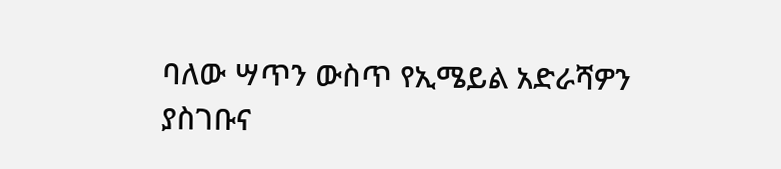ባለው ሣጥን ውስጥ የኢሜይል አድራሻዎን ያስገቡና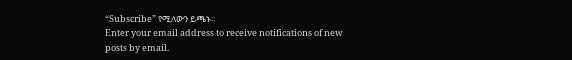“Subscribe” የሚለውን ይጫኑ፡፡
Enter your email address to receive notifications of new posts by email.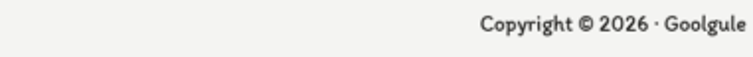Copyright © 2026 · Goolgule